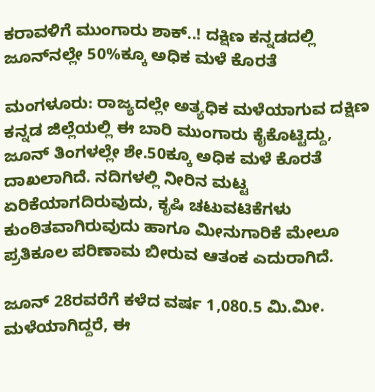ಕರಾವಳಿಗೆ ಮುಂಗಾರು ಶಾಕ್..! ದಕ್ಷಿಣ ಕನ್ನಡದಲ್ಲಿ ಜೂನ್‌ನಲ್ಲೇ 50%ಕ್ಕೂ ಅಧಿಕ ಮಳೆ ಕೊರತೆ

ಮಂಗಳೂರು: ರಾಜ್ಯದಲ್ಲೇ ಅತ್ಯಧಿಕ ಮಳೆಯಾಗುವ ದಕ್ಷಿಣ ಕನ್ನಡ ಜಿಲ್ಲೆಯಲ್ಲಿ ಈ ಬಾರಿ ಮುಂಗಾರು ಕೈಕೊಟ್ಟಿದ್ದು, ಜೂನ್ ತಿಂಗಳಲ್ಲೇ ಶೇ.50ಕ್ಕೂ ಅಧಿಕ ಮಳೆ ಕೊರತೆ ದಾಖಲಾಗಿದೆ. ನದಿಗಳಲ್ಲಿ ನೀರಿನ ಮಟ್ಟ ಏರಿಕೆಯಾಗದಿರುವುದು, ಕೃಷಿ ಚಟುವಟಿಕೆಗಳು ಕುಂಠಿತವಾಗಿರುವುದು ಹಾಗೂ ಮೀನುಗಾರಿಕೆ ಮೇಲೂ ಪ್ರತಿಕೂಲ ಪರಿಣಾಮ ಬೀರುವ ಆತಂಕ ಎದುರಾಗಿದೆ.

ಜೂನ್ 28ರವರೆಗೆ ಕಳೆದ ವರ್ಷ 1,080.5 ಮಿ.ಮೀ. ಮಳೆಯಾಗಿದ್ದರೆ, ಈ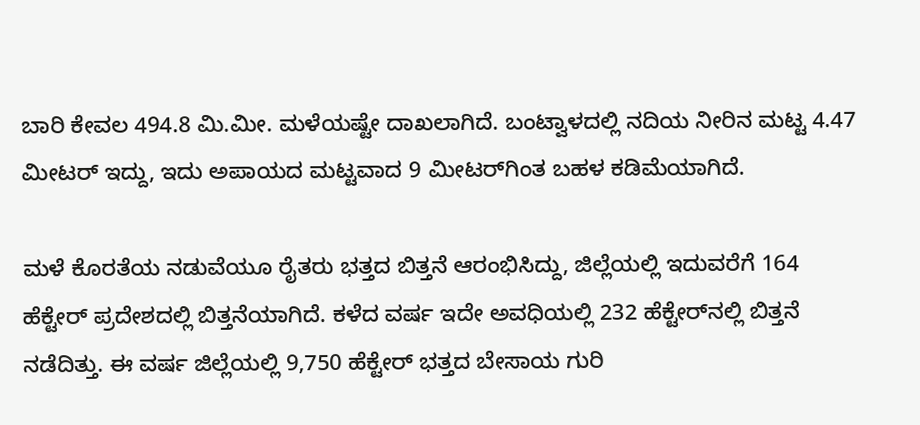ಬಾರಿ ಕೇವಲ 494.8 ಮಿ.ಮೀ. ಮಳೆಯಷ್ಟೇ ದಾಖಲಾಗಿದೆ. ಬಂಟ್ವಾಳದಲ್ಲಿ ನದಿಯ ನೀರಿನ ಮಟ್ಟ 4.47 ಮೀಟರ್ ಇದ್ದು, ಇದು ಅಪಾಯದ ಮಟ್ಟವಾದ 9 ಮೀಟರ್‌ಗಿಂತ ಬಹಳ ಕಡಿಮೆಯಾಗಿದೆ.

ಮಳೆ ಕೊರತೆಯ ನಡುವೆಯೂ ರೈತರು ಭತ್ತದ ಬಿತ್ತನೆ ಆರಂಭಿಸಿದ್ದು, ಜಿಲ್ಲೆಯಲ್ಲಿ ಇದುವರೆಗೆ 164 ಹೆಕ್ಟೇರ್ ಪ್ರದೇಶದಲ್ಲಿ ಬಿತ್ತನೆಯಾಗಿದೆ. ಕಳೆದ ವರ್ಷ ಇದೇ ಅವಧಿಯಲ್ಲಿ 232 ಹೆಕ್ಟೇರ್‌ನಲ್ಲಿ ಬಿತ್ತನೆ ನಡೆದಿತ್ತು. ಈ ವರ್ಷ ಜಿಲ್ಲೆಯಲ್ಲಿ 9,750 ಹೆಕ್ಟೇರ್ ಭತ್ತದ ಬೇಸಾಯ ಗುರಿ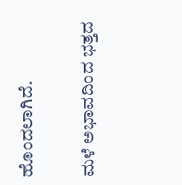ಹೊಂದಲಾಗಿದೆ.

ಮಳೆ ಅಭಾವದಿಂದ ಭತ್ತದ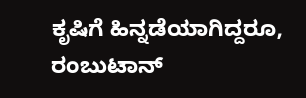ಕೃಷಿಗೆ ಹಿನ್ನಡೆಯಾಗಿದ್ದರೂ, ರಂಬುಟಾನ್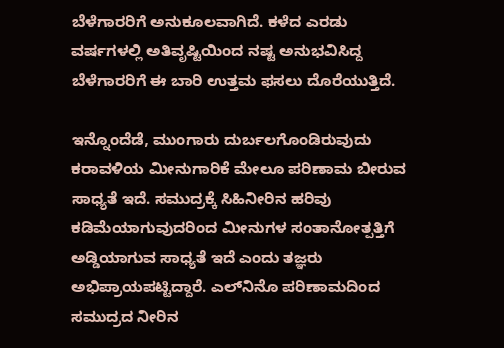ಬೆಳೆಗಾರರಿಗೆ ಅನುಕೂಲವಾಗಿದೆ. ಕಳೆದ ಎರಡು ವರ್ಷಗಳಲ್ಲಿ ಅತಿವೃಷ್ಟಿಯಿಂದ ನಷ್ಟ ಅನುಭವಿಸಿದ್ದ ಬೆಳೆಗಾರರಿಗೆ ಈ ಬಾರಿ ಉತ್ತಮ ಫಸಲು ದೊರೆಯುತ್ತಿದೆ.

ಇನ್ನೊಂದೆಡೆ, ಮುಂಗಾರು ದುರ್ಬಲಗೊಂಡಿರುವುದು ಕರಾವಳಿಯ ಮೀನುಗಾರಿಕೆ ಮೇಲೂ ಪರಿಣಾಮ ಬೀರುವ ಸಾಧ್ಯತೆ ಇದೆ. ಸಮುದ್ರಕ್ಕೆ ಸಿಹಿನೀರಿನ ಹರಿವು ಕಡಿಮೆಯಾಗುವುದರಿಂದ ಮೀನುಗಳ ಸಂತಾನೋತ್ಪತ್ತಿಗೆ ಅಡ್ಡಿಯಾಗುವ ಸಾಧ್ಯತೆ ಇದೆ ಎಂದು ತಜ್ಞರು ಅಭಿಪ್ರಾಯಪಟ್ಟಿದ್ದಾರೆ. ಎಲ್‌ನಿನೊ ಪರಿಣಾಮದಿಂದ ಸಮುದ್ರದ ನೀರಿನ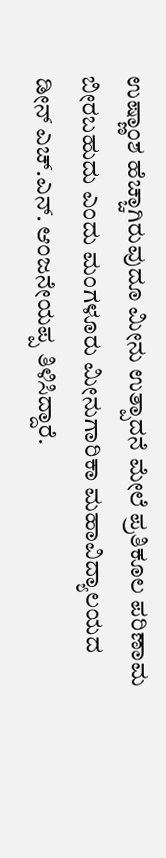ಉಷ್ಣಾಂಶ ಹೆಚ್ಚಾಗಿರುವುದೂ ಮೀನು ಉತ್ಪಾದನೆ ಮೇಲೆ ಪ್ರತಿಕೂಲ ಪರಿಣಾಮ ಬೀರಬಹುದು ಎಂದು ಮಂಗಳೂರು ಮೀನುಗಾರಿಕಾ ಮಹಾವಿದ್ಯಾಲಯದ ಡೀನ್ ಎಚ್.ಎನ್. ಆಂಜನೇಯಪ್ಪ ತಿಳಿಸಿದ್ದಾರೆ.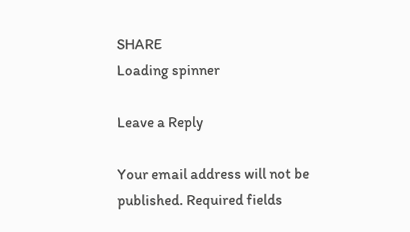SHARE
Loading spinner

Leave a Reply

Your email address will not be published. Required fields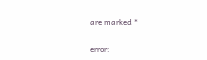are marked *

error: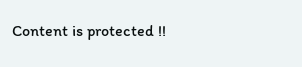Content is protected !!